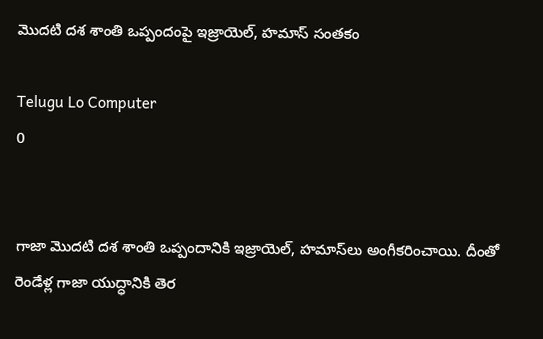మొదటి దశ శాంతి ఒప్పందంపై ఇజ్రాయెల్‌, హమాస్‌ సంతకం

Telugu Lo Computer
0


గాజా మొదటి దశ శాంతి ఒప్పందానికి ఇజ్రాయెల్, హమాస్‌లు అంగీకరించాయి. దీంతో రెండేళ్ల గాజా యుద్ధానికి తెర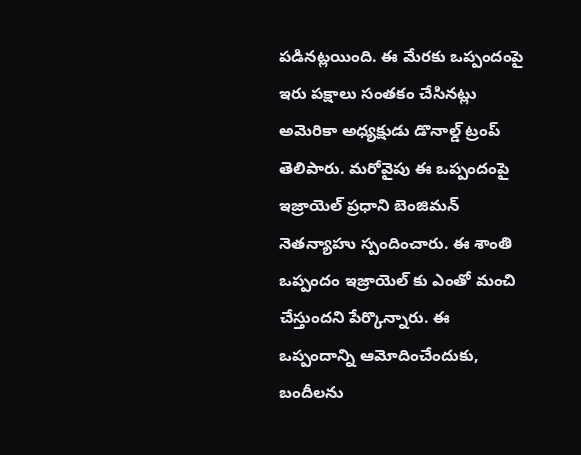పడినట్లయింది. ఈ మేరకు ఒప్పందంపై ఇరు పక్షాలు సంతకం చేసినట్లు అమెరికా అధ్యక్షుడు డొనాల్డ్ ట్రంప్ తెలిపారు. మరోవైపు ఈ ఒప్పందంపై ఇజ్రాయెల్ ప్రధాని బెంజిమన్ నెతన్యాహు స్పందించారు. ఈ శాంతి ఒప్పందం ఇజ్రాయెల్ కు ఎంతో మంచి చేస్తుందని పేర్కొన్నారు. ఈ ఒప్పందాన్ని ఆమోదించేందుకు, బందీలను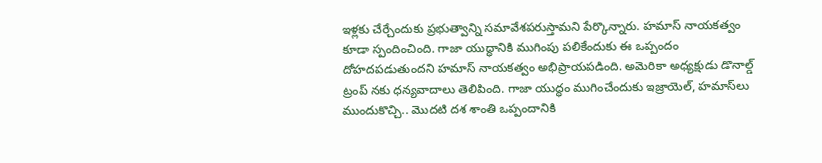ఇళ్లకు చేర్చేందుకు ప్రభుత్వాన్ని సమావేశపరుస్తామని పేర్కొన్నారు. హమాస్ నాయకత్వం కూడా స్పందించింది. గాజా యుద్ధానికి ముగింపు పలికేందుకు ఈ ఒప్పందం దోహదపడుతుందని హమాస్ నాయకత్వం అభిప్రాయపడింది. అమెరికా అధ్యక్షుడు డొనాల్డ్ ట్రంప్ నకు ధన్యవాదాలు తెలిపింది. గాజా యుద్ధం ముగించేందుకు ఇజ్రాయెల్, హమాస్‌లు ముందుకొచ్చి.. మొదటి దశ శాంతి ఒప్పందానికి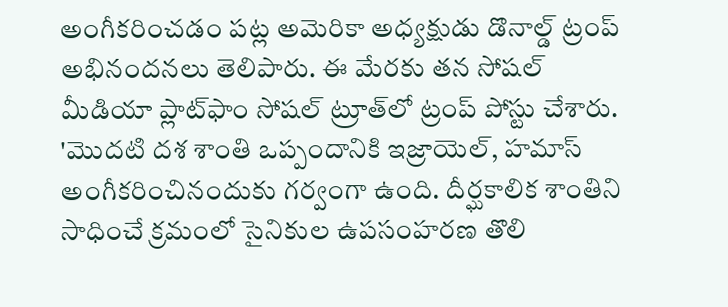అంగీకరించడం పట్ల అమెరికా అధ్యక్షుడు డొనాల్డ్ ట్రంప్ అభినందనలు తెలిపారు. ఈ మేరకు తన సోషల్ మీడియా ప్లాట్‌ఫాం సోషల్ ట్రూత్‌లో ట్రంప్ పోస్టు చేశారు. 'మొదటి దశ శాంతి ఒప్పందానికి ఇజ్రాయెల్, హమాస్ అంగీకరించినందుకు గర్వంగా ఉంది. దీర్ఘకాలిక శాంతిని సాధించే క్రమంలో సైనికుల ఉపసంహరణ తొలి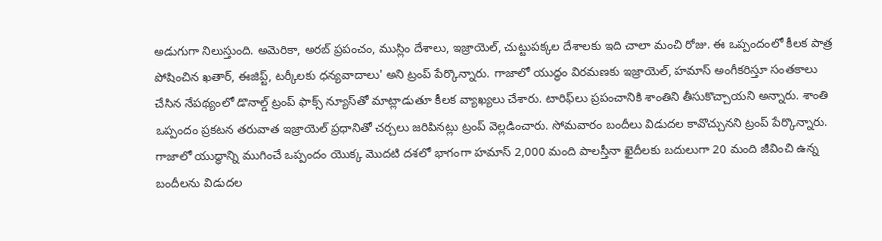అడుగుగా నిలుస్తుంది. అమెరికా, అరబ్ ప్రపంచం, ముస్లిం దేశాలు, ఇజ్రాయెల్, చుట్టుపక్కల దేశాలకు ఇది చాలా మంచి రోజు. ఈ ఒప్పందంలో కీలక పాత్ర పోషించిన ఖతార్, ఈజిప్ట్, టర్కీలకు ధన్యవాదాలు' అని ట్రంప్ పేర్కొన్నారు. గాజాలో యుద్ధం విరమణకు ఇజ్రాయెల్‌, హమాస్‌ అంగీకరిస్తూ సంతకాలు చేసిన నేపథ్యంలో డొనాల్డ్ ట్రంప్ ఫాక్స్ న్యూస్‌తో మాట్లాడుతూ కీలక వ్యాఖ్యలు చేశారు. టారిఫ్‌లు ప్రపంచానికి శాంతిని తీసుకొచ్చాయని అన్నారు. శాంతి ఒప్పందం ప్రకటన తరువాత ఇజ్రాయెల్ ప్రధానితో చర్చలు జరిపినట్లు ట్రంప్ వెల్లడించారు. సోమవారం బందీలు విడుదల కావొచ్చునని ట్రంప్ పేర్కొన్నారు. గాజాలో యుద్ధాన్ని ముగించే ఒప్పందం యొక్క మొదటి దశలో భాగంగా హమాస్ 2,000 మంది పాలస్తీనా ఖైదీలకు బదులుగా 20 మంది జీవించి ఉన్న బందీలను విడుదల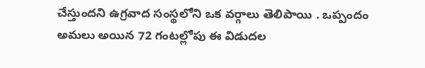చేస్తుందని ఉగ్రవాద సంస్థలోని ఒక వర్గాలు తెలిపాయి . ఒప్పందం అమలు అయిన 72 గంటల్లోపు ఈ విడుదల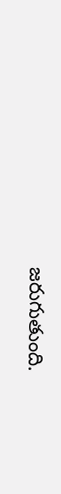జరుగుతుంది.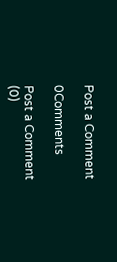Post a Comment

0Comments

Post a Comment (0)